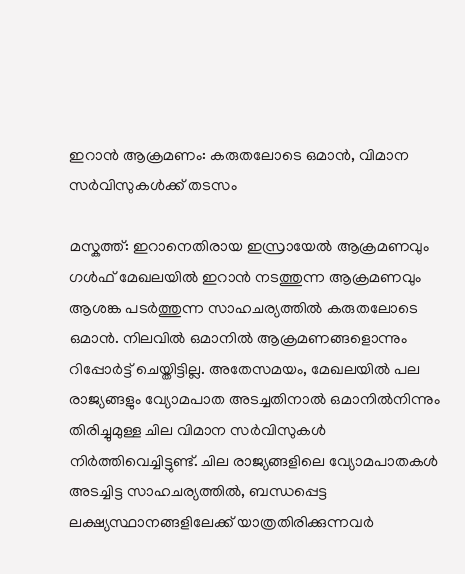ഇറാൻ ആക്രമണം: കരുതലോടെ ഒമാൻ, വിമാന സർവിസുകൾക്ക് തടസം

മസ്കത്ത്: ഇറാനെതിരായ ഇസ്രായേൽ ആക്രമണവും ഗൾഫ് മേഖലയിൽ ഇറാൻ നടത്തുന്ന ആക്രമണവും ആശങ്ക പടർത്തുന്ന സാഹചര്യത്തിൽ കരുതലോടെ ഒമാൻ. നിലവിൽ ഒമാനിൽ ആക്രമണങ്ങളൊന്നും റിപ്പോർട്ട് ചെയ്തിട്ടില്ല. അതേസമയം, മേഖലയിൽ പല രാജ്യങ്ങളും വ്യോമപാത അടച്ചതിനാൽ ഒമാനിൽനിന്നും തിരിച്ചുമുള്ള ചില വിമാന സർവിസുകൾ നിർത്തിവെച്ചിട്ടുണ്ട്. ചില രാജ്യങ്ങളിലെ വ്യോമപാതകൾ അടച്ചിട്ട സാഹചര്യത്തിൽ, ബന്ധപ്പെട്ട ലക്ഷ്യസ്ഥാനങ്ങളിലേക്ക് യാത്രതിരിക്കുന്നവർ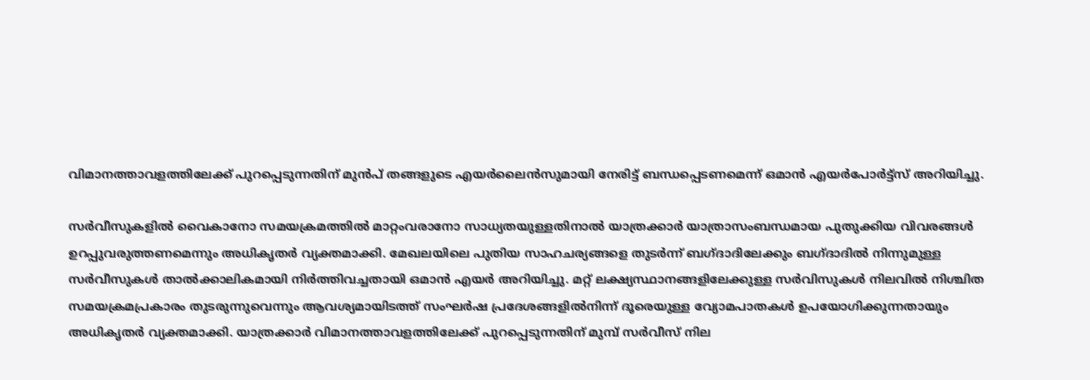വിമാനത്താവളത്തിലേക്ക് പുറപ്പെടുന്നതിന് മുൻപ് തങ്ങളുടെ എയർലൈൻസുമായി നേരിട്ട് ബന്ധപ്പെടണമെന്ന് ഒമാൻ എയർപോർട്ട്സ് അറിയിച്ചു.

സർവീസുകളിൽ വൈകാനോ സമയക്രമത്തിൽ മാറ്റംവരാനോ സാധ്യതയുള്ളതിനാൽ യാത്രക്കാർ യാത്രാസംബന്ധമായ പുതുക്കിയ വിവരങ്ങൾ ഉറപ്പുവരുത്തണമെന്നും അധികൃതർ വ്യക്തമാക്കി. മേഖലയിലെ പുതിയ സാഹചര്യങ്ങളെ തുടർന്ന് ബഗ്ദാദിലേക്കും ബഗ്ദാദിൽ നിന്നുമുള്ള സർവീസുകൾ താൽക്കാലികമായി നിർത്തിവച്ചതായി ഒമാൻ എയർ അറിയിച്ചു. മറ്റ് ലക്ഷ്യസ്ഥാനങ്ങളിലേക്കുള്ള സർവിസുകൾ നിലവിൽ നിശ്ചിത സമയക്രമപ്രകാരം തുടരുന്നുവെന്നും ആവശ്യമായിടത്ത് സംഘർഷ പ്രദേശങ്ങളിൽനിന്ന് ദൂരെയുള്ള വ്യോമപാതകൾ ഉപയോഗിക്കുന്നതായും അധികൃതർ വ്യക്തമാക്കി. യാത്രക്കാർ വിമാനത്താവളത്തിലേക്ക് പുറപ്പെടുന്നതിന് മുമ്പ് സർവീസ് നില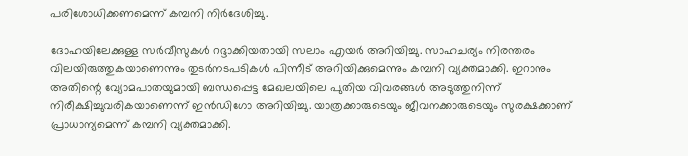പരിശോധിക്കണമെന്ന് കമ്പനി നിർദേശിച്ചു.

ദോഹയിലേക്കുള്ള സർവീസുകൾ റദ്ദാക്കിയതായി സലാം എയർ അറിയിച്ചു. സാഹചര്യം നിരന്തരം വിലയിരുത്തുകയാണെന്നും തുടർനടപടികൾ പിന്നീട് അറിയിക്കുമെന്നും കമ്പനി വ്യക്തമാക്കി. ഇറാനും അതിന്റെ വ്യോമപാതയുമായി ബന്ധപ്പെട്ട മേഖലയിലെ പുതിയ വിവരങ്ങൾ അടുത്തുനിന്ന് നിരീക്ഷിച്ചുവരികയാണെന്ന് ഇൻഡിഗോ അറിയിച്ചു. യാത്രക്കാരുടെയും ജീവനക്കാരുടെയും സുരക്ഷക്കാണ് പ്രാധാന്യമെന്ന് കമ്പനി വ്യക്തമാക്കി.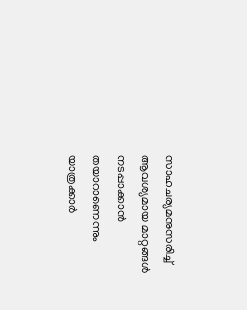സാഹചര്യമനുസരിച്ച് ആവശ്യമായ മാറ്റങ്ങൾ നടപ്പാക്കാൻ തയാറാണെന്നും യാത്രക്കാർ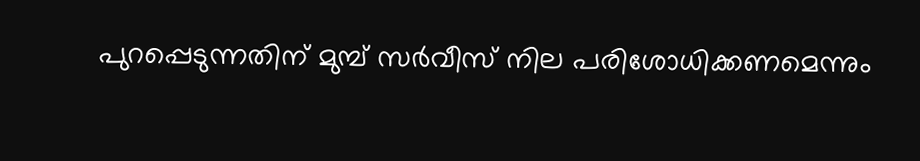പുറപ്പെടുന്നതിന് മുമ്പ് സർവീസ് നില പരിശോധിക്കണമെന്നും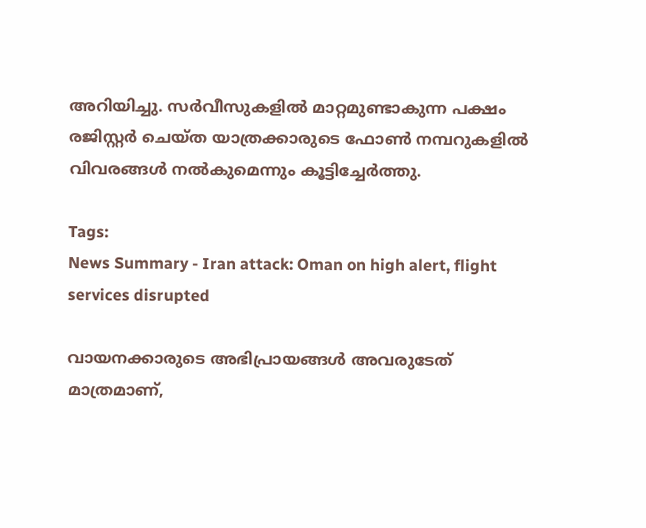അറിയിച്ചു. സർവീസുകളിൽ മാറ്റമുണ്ടാകുന്ന പക്ഷം രജിസ്റ്റർ ചെയ്ത യാത്രക്കാരുടെ ഫോൺ നമ്പറുകളിൽ വിവരങ്ങൾ നൽകുമെന്നും കൂട്ടിച്ചേർത്തു.

Tags:
News Summary - Iran attack: Oman on high alert, flight services disrupted

വായനക്കാരുടെ അഭിപ്രായങ്ങള്‍ അവരുടേത് മാത്രമാണ്,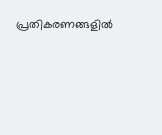പ്രതികരണങ്ങളിൽ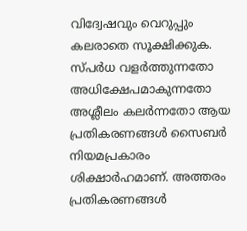വിദ്വേഷവും വെറുപ്പും കലരാതെ സൂക്ഷിക്കുക. സ്പർധ വളർത്തുന്നതോ അധിക്ഷേപമാകുന്നതോ അശ്ലീലം കലർന്നതോ ആയ പ്രതികരണങ്ങൾ സൈബർ നിയമപ്രകാരം ശിക്ഷാർഹമാണ്. അത്തരം പ്രതികരണങ്ങൾ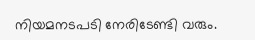നിയമനടപടി നേരിടേണ്ടി വരും.